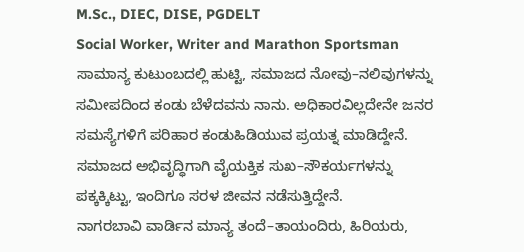M.Sc., DIEC, DISE, PGDELT
Social Worker, Writer and Marathon Sportsman
ಸಾಮಾನ್ಯ ಕುಟುಂಬದಲ್ಲಿ ಹುಟ್ಟಿ, ಸಮಾಜದ ನೋವು–ನಲಿವುಗಳನ್ನು ಸಮೀಪದಿಂದ ಕಂಡು ಬೆಳೆದವನು ನಾನು. ಅಧಿಕಾರವಿಲ್ಲದೇನೇ ಜನರ ಸಮಸ್ಯೆಗಳಿಗೆ ಪರಿಹಾರ ಕಂಡುಹಿಡಿಯುವ ಪ್ರಯತ್ನ ಮಾಡಿದ್ದೇನೆ. ಸಮಾಜದ ಅಭಿವೃದ್ಧಿಗಾಗಿ ವೈಯಕ್ತಿಕ ಸುಖ–ಸೌಕರ್ಯಗಳನ್ನು ಪಕ್ಕಕ್ಕಿಟ್ಟು, ಇಂದಿಗೂ ಸರಳ ಜೀವನ ನಡೆಸುತ್ತಿದ್ದೇನೆ.
ನಾಗರಬಾವಿ ವಾರ್ಡಿನ ಮಾನ್ಯ ತಂದೆ–ತಾಯಂದಿರು, ಹಿರಿಯರು,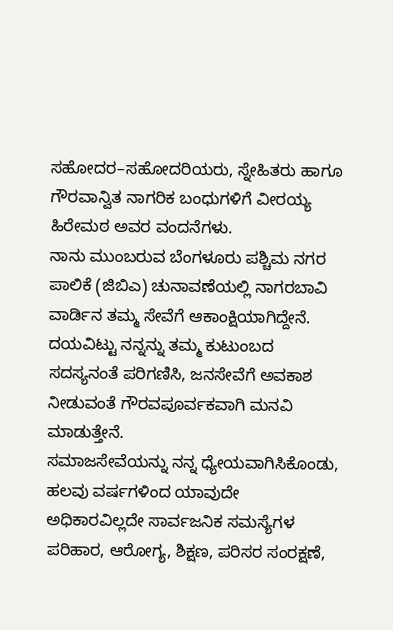ಸಹೋದರ–ಸಹೋದರಿಯರು, ಸ್ನೇಹಿತರು ಹಾಗೂ ಗೌರವಾನ್ವಿತ ನಾಗರಿಕ ಬಂಧುಗಳಿಗೆ ವೀರಯ್ಯ ಹಿರೇಮಠ ಅವರ ವಂದನೆಗಳು.
ನಾನು ಮುಂಬರುವ ಬೆಂಗಳೂರು ಪಶ್ಚಿಮ ನಗರ ಪಾಲಿಕೆ (ಜಿಬಿಎ) ಚುನಾವಣೆಯಲ್ಲಿ ನಾಗರಬಾವಿ ವಾರ್ಡಿನ ತಮ್ಮ ಸೇವೆಗೆ ಆಕಾಂಕ್ಷಿಯಾಗಿದ್ದೇನೆ. ದಯವಿಟ್ಟು ನನ್ನನ್ನು ತಮ್ಮ ಕುಟುಂಬದ ಸದಸ್ಯನಂತೆ ಪರಿಗಣಿಸಿ, ಜನಸೇವೆಗೆ ಅವಕಾಶ ನೀಡುವಂತೆ ಗೌರವಪೂರ್ವಕವಾಗಿ ಮನವಿ ಮಾಡುತ್ತೇನೆ.
ಸಮಾಜಸೇವೆಯನ್ನು ನನ್ನ ಧ್ಯೇಯವಾಗಿಸಿಕೊಂಡು, ಹಲವು ವರ್ಷಗಳಿಂದ ಯಾವುದೇ ಅಧಿಕಾರವಿಲ್ಲದೇ ಸಾರ್ವಜನಿಕ ಸಮಸ್ಯೆಗಳ ಪರಿಹಾರ, ಆರೋಗ್ಯ, ಶಿಕ್ಷಣ, ಪರಿಸರ ಸಂರಕ್ಷಣೆ,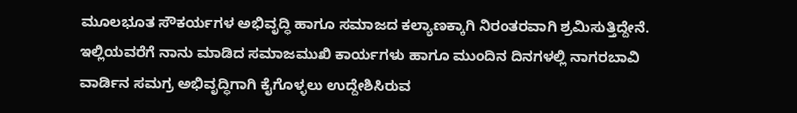ಮೂಲಭೂತ ಸೌಕರ್ಯಗಳ ಅಭಿವೃದ್ಧಿ ಹಾಗೂ ಸಮಾಜದ ಕಲ್ಯಾಣಕ್ಕಾಗಿ ನಿರಂತರವಾಗಿ ಶ್ರಮಿಸುತ್ತಿದ್ದೇನೆ.
ಇಲ್ಲಿಯವರೆಗೆ ನಾನು ಮಾಡಿದ ಸಮಾಜಮುಖಿ ಕಾರ್ಯಗಳು ಹಾಗೂ ಮುಂದಿನ ದಿನಗಳಲ್ಲಿ ನಾಗರಬಾವಿ ವಾರ್ಡಿನ ಸಮಗ್ರ ಅಭಿವೃದ್ಧಿಗಾಗಿ ಕೈಗೊಳ್ಳಲು ಉದ್ದೇಶಿಸಿರುವ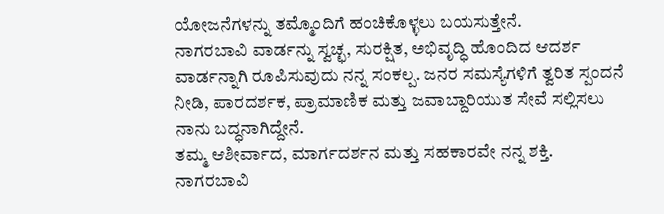ಯೋಜನೆಗಳನ್ನು ತಮ್ಮೊಂದಿಗೆ ಹಂಚಿಕೊಳ್ಳಲು ಬಯಸುತ್ತೇನೆ.
ನಾಗರಬಾವಿ ವಾರ್ಡನ್ನು ಸ್ವಚ್ಛ, ಸುರಕ್ಷಿತ, ಅಭಿವೃದ್ಧಿ ಹೊಂದಿದ ಆದರ್ಶ ವಾರ್ಡನ್ನಾಗಿ ರೂಪಿಸುವುದು ನನ್ನ ಸಂಕಲ್ಪ. ಜನರ ಸಮಸ್ಯೆಗಳಿಗೆ ತ್ವರಿತ ಸ್ಪಂದನೆ ನೀಡಿ, ಪಾರದರ್ಶಕ, ಪ್ರಾಮಾಣಿಕ ಮತ್ತು ಜವಾಬ್ದಾರಿಯುತ ಸೇವೆ ಸಲ್ಲಿಸಲು ನಾನು ಬದ್ಧನಾಗಿದ್ದೇನೆ.
ತಮ್ಮ ಆಶೀರ್ವಾದ, ಮಾರ್ಗದರ್ಶನ ಮತ್ತು ಸಹಕಾರವೇ ನನ್ನ ಶಕ್ತಿ. ನಾಗರಬಾವಿ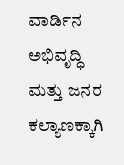ವಾರ್ಡಿನ ಅಭಿವೃದ್ಧಿ ಮತ್ತು ಜನರ ಕಲ್ಯಾಣಕ್ಕಾಗಿ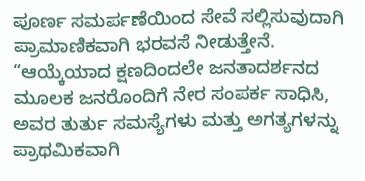ಪೂರ್ಣ ಸಮರ್ಪಣೆಯಿಂದ ಸೇವೆ ಸಲ್ಲಿಸುವುದಾಗಿ ಪ್ರಾಮಾಣಿಕವಾಗಿ ಭರವಸೆ ನೀಡುತ್ತೇನೆ.
“ಆಯ್ಕೆಯಾದ ಕ್ಷಣದಿಂದಲೇ ಜನತಾದರ್ಶನದ ಮೂಲಕ ಜನರೊಂದಿಗೆ ನೇರ ಸಂಪರ್ಕ ಸಾಧಿಸಿ, ಅವರ ತುರ್ತು ಸಮಸ್ಯೆಗಳು ಮತ್ತು ಅಗತ್ಯಗಳನ್ನು ಪ್ರಾಥಮಿಕವಾಗಿ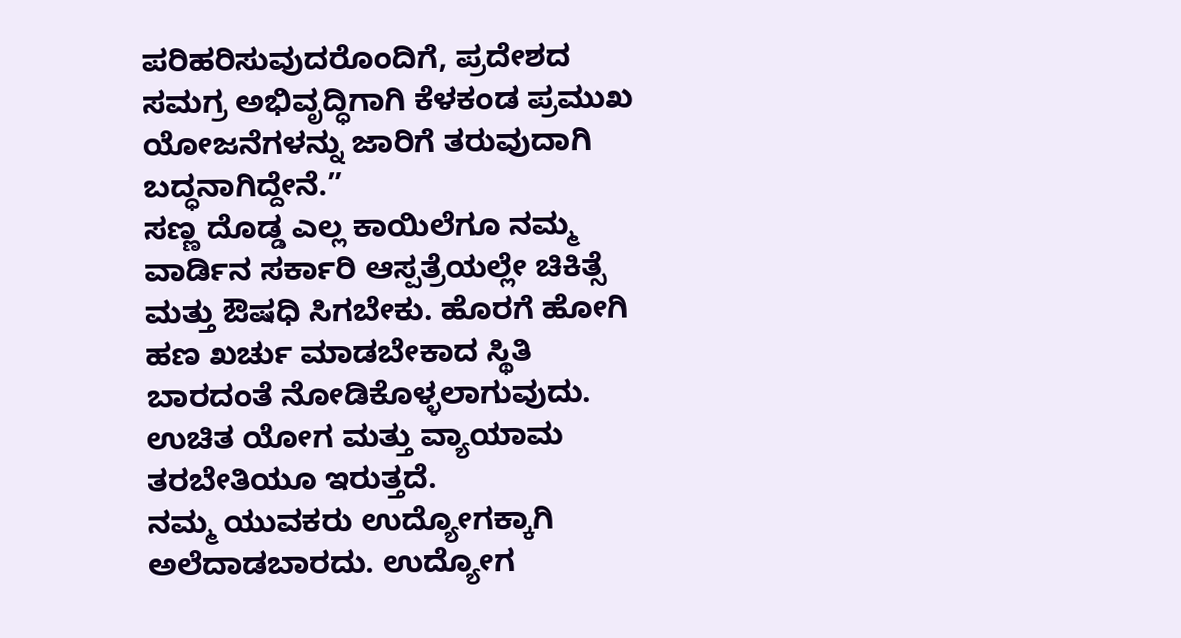ಪರಿಹರಿಸುವುದರೊಂದಿಗೆ, ಪ್ರದೇಶದ ಸಮಗ್ರ ಅಭಿವೃದ್ಧಿಗಾಗಿ ಕೆಳಕಂಡ ಪ್ರಮುಖ ಯೋಜನೆಗಳನ್ನು ಜಾರಿಗೆ ತರುವುದಾಗಿ ಬದ್ಧನಾಗಿದ್ದೇನೆ.”
ಸಣ್ಣ ದೊಡ್ಡ ಎಲ್ಲ ಕಾಯಿಲೆಗೂ ನಮ್ಮ ವಾರ್ಡಿನ ಸರ್ಕಾರಿ ಆಸ್ಪತ್ರೆಯಲ್ಲೇ ಚಿಕಿತ್ಸೆ ಮತ್ತು ಔಷಧಿ ಸಿಗಬೇಕು. ಹೊರಗೆ ಹೋಗಿ ಹಣ ಖರ್ಚು ಮಾಡಬೇಕಾದ ಸ್ಥಿತಿ ಬಾರದಂತೆ ನೋಡಿಕೊಳ್ಳಲಾಗುವುದು. ಉಚಿತ ಯೋಗ ಮತ್ತು ವ್ಯಾಯಾಮ ತರಬೇತಿಯೂ ಇರುತ್ತದೆ.
ನಮ್ಮ ಯುವಕರು ಉದ್ಯೋಗಕ್ಕಾಗಿ ಅಲೆದಾಡಬಾರದು. ಉದ್ಯೋಗ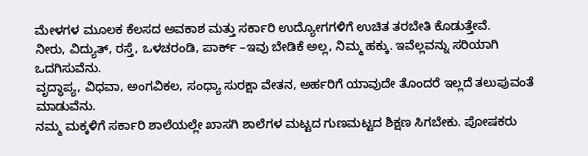ಮೇಳಗಳ ಮೂಲಕ ಕೆಲಸದ ಅವಕಾಶ ಮತ್ತು ಸರ್ಕಾರಿ ಉದ್ಯೋಗಗಳಿಗೆ ಉಚಿತ ತರಬೇತಿ ಕೊಡುತ್ತೇವೆ.
ನೀರು, ವಿದ್ಯುತ್, ರಸ್ತೆ, ಒಳಚರಂಡಿ, ಪಾರ್ಕ್ –ಇವು ಬೇಡಿಕೆ ಅಲ್ಲ, ನಿಮ್ಮ ಹಕ್ಕು. ಇವೆಲ್ಲವನ್ನು ಸರಿಯಾಗಿ ಒದಗಿಸುವೆನು.
ವೃದ್ಧಾಪ್ಯ, ವಿಧವಾ, ಅಂಗವಿಕಲ, ಸಂಧ್ಯಾ ಸುರಕ್ಷಾ ವೇತನ, ಅರ್ಹರಿಗೆ ಯಾವುದೇ ತೊಂದರೆ ಇಲ್ಲದೆ ತಲುಪುವಂತೆ ಮಾಡುವೆನು.
ನಮ್ಮ ಮಕ್ಕಳಿಗೆ ಸರ್ಕಾರಿ ಶಾಲೆಯಲ್ಲೇ ಖಾಸಗಿ ಶಾಲೆಗಳ ಮಟ್ಟದ ಗುಣಮಟ್ಟದ ಶಿಕ್ಷಣ ಸಿಗಬೇಕು. ಪೋಷಕರು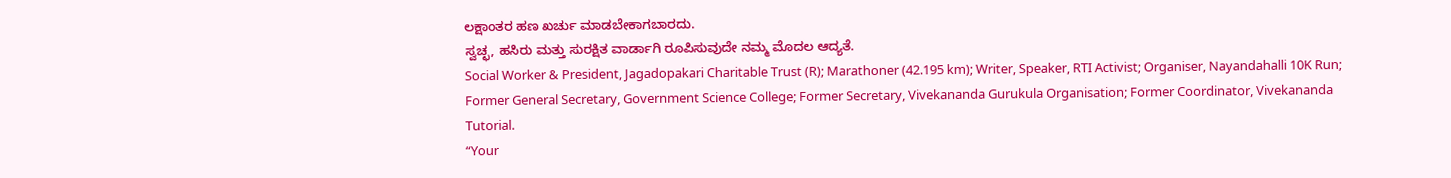ಲಕ್ಷಾಂತರ ಹಣ ಖರ್ಚು ಮಾಡಬೇಕಾಗಬಾರದು.
ಸ್ವಚ್ಛ, ಹಸಿರು ಮತ್ತು ಸುರಕ್ಷಿತ ವಾರ್ಡಾಗಿ ರೂಪಿಸುವುದೇ ನಮ್ಮ ಮೊದಲ ಆದ್ಯತೆ.
Social Worker & President, Jagadopakari Charitable Trust (R); Marathoner (42.195 km); Writer, Speaker, RTI Activist; Organiser, Nayandahalli 10K Run; Former General Secretary, Government Science College; Former Secretary, Vivekananda Gurukula Organisation; Former Coordinator, Vivekananda Tutorial.
“Your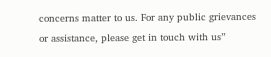concerns matter to us. For any public grievances or assistance, please get in touch with us”